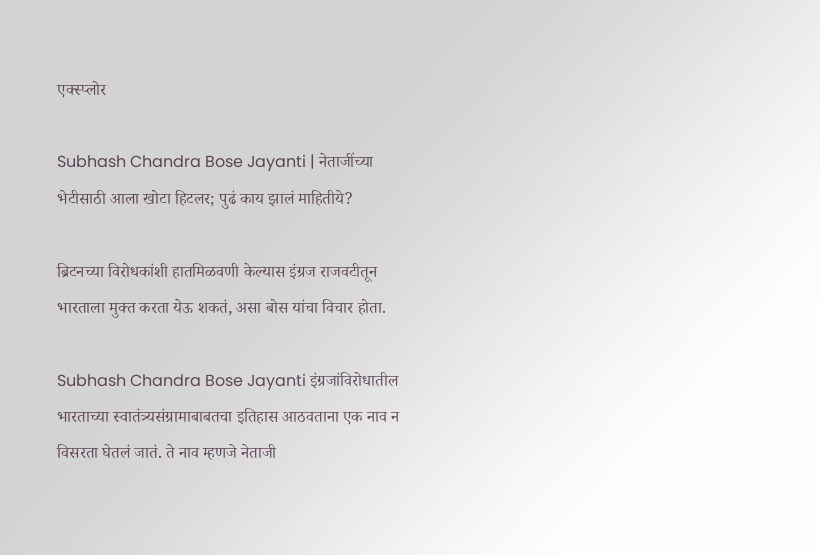एक्स्प्लोर

Subhash Chandra Bose Jayanti | नेताजींच्या भेटीसाठी आला खोटा हिटलर; पुढं काय झालं माहितीये?

ब्रिटनच्या विरोधकांशी हातमिळवणी केल्यास इंग्रज राजवटीतून भारताला मुक्त करता येऊ शकतं, असा बोस यांचा विचार होता.

Subhash Chandra Bose Jayanti इंग्रजांविरोधातील भारताच्या स्वातंत्र्यसंग्रामाबाबतचा इतिहास आठवताना एक नाव न विसरता घेतलं जातं. ते नाव म्हणजे नेताजी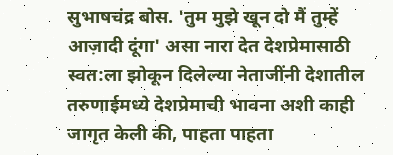सुभाषचंद्र बोस. 'तुम मुझे खून दो मैं तुम्हें आज़ादी दूंगा' असा नारा देत देशप्रेमासाठी स्वत:ला झोकून दिलेल्या नेताजींनी देशातील तरुणाईमध्ये देशप्रेमाची भावना अशी काही जागृत केली की, पाहता पाहता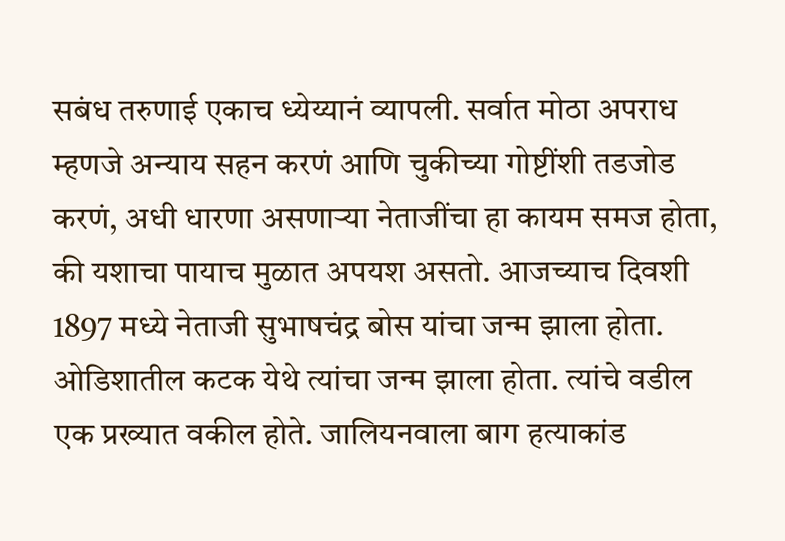सबंध तरुणाई एकाच ध्येय्यानं व्यापली. सर्वात मोठा अपराध म्हणजे अन्याय सहन करणं आणि चुकीच्या गोष्टींशी तडजोड करणं, अधी धारणा असणाऱ्या नेताजींचा हा कायम समज होता, की यशाचा पायाच मुळात अपयश असतो. आजच्याच दिवशी 1897 मध्ये नेताजी सुभाषचंद्र बोस यांचा जन्म झाला होता. ओडिशातील कटक येथे त्यांचा जन्म झाला होता. त्यांचे वडील एक प्रख्यात वकील होते. जालियनवाला बाग हत्याकांड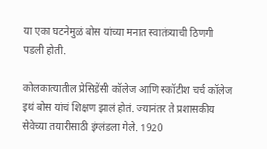या एका घटनेमुळं बोस यांच्या मनात स्वातंत्र्याची ठिणगी पडली होती.

कोलकात्यातील प्रेसिडेंसी कॉलेज आणि स्कॉटीश चर्च कॉलेज इथं बोस यांचं शिक्षण झालं होतं. ज्यानंतर ते प्रशासकीय सेवेच्या तयारीसाठी इंग्लंडला गेले. 1920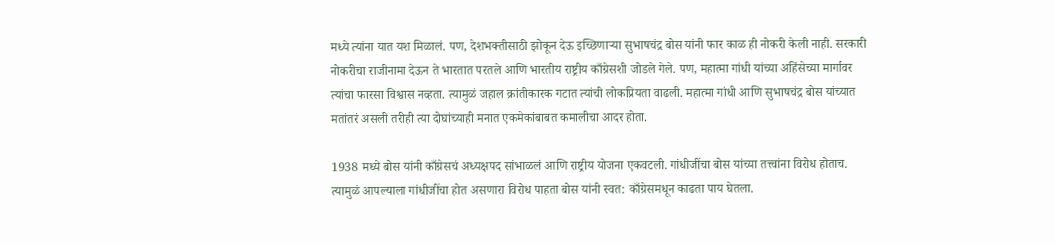मध्ये त्यांना यात यश मिळालं. पण, देशभक्तीसाठी झोकून देऊ इच्छिणाऱ्या सुभाषचंद्र बोस यांनी फार काळ ही नोकरी केली नाही. सरकारी नोकरीचा राजीनामा देऊन ते भारतात परतले आणि भारतीय राष्ट्रीय काँग्रेसशी जोडले गेले. पण, महात्मा गांधी यांच्या अहिंसेच्या मार्गावर त्यांचा फारसा विश्वास नव्हता. त्यामुळं जहाल क्रांतीकारक गटात त्यांची लोकप्रियता वाढली. महात्मा गांधी आणि सुभाषचंद्र बोस यांच्यात मतांतरं असली तरीही त्या दोघांच्याही मनात एकमेकांबाबत कमालीचा आदर होता.

1938 मध्ये बोस यांनी काँग्रेसचं अध्यक्षपद सांभाळलं आणि राष्ट्रीय योजना एकवटली. गांधीजींचा बोस यांच्या तत्त्वांना विरोध होताच. त्यामुळं आपल्याला गांधीजींचा होत असणारा विरोध पाहता बोस यांनी स्वत: काँग्रेसमधून काढता पाय घेतला.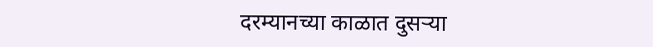दरम्यानच्या काळात दुसऱ्या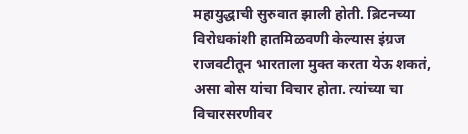महायुद्धाची सुरुवात झाली होती. ब्रिटनच्या विरोधकांशी हातमिळवणी केल्यास इंग्रज राजवटीतून भारताला मुक्त करता येऊ शकतं, असा बोस यांचा विचार होता. त्यांच्या चा विचारसरणीवर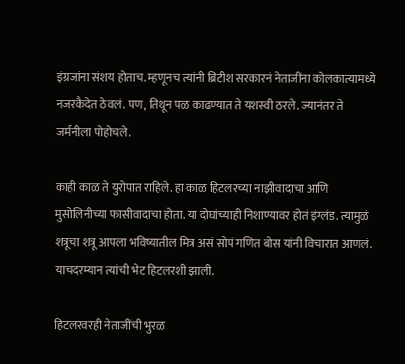इंग्रजांना संशय होताच. म्हणूनच त्यांनी ब्रिटीश सरकारनं नेताजींना कोलकात्यामध्ये नजरकैदेत ठेवलं. पण, तिथून पळ काढण्यात ते यशस्वी ठरले. ज्यानंतर ते जर्मनीला पोहोचले.

काही काळ ते युरोपात राहिले. हा काळ हिटलरच्या नाझीवादाचा आणि मुसोलिनीच्या फासीवादाचा होता. या दोघांच्याही निशाण्यावर होतं इंग्लंड. त्यामुळं शत्रूचा शत्रू आपला भविष्यातील मित्र असं सोपं गणित बोस यांनी विचारात आणलं. याचदरम्यान त्यांची भेट हिटलरशी झाली.

हिटलरवरही नेताजींची भुरळ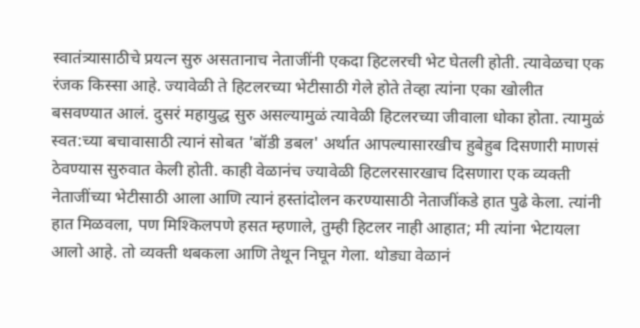स्वातंत्र्यासाठीचे प्रयत्न सुरु असतानाच नेताजींनी एकदा हिटलरची भेट घेतली होती. त्यावेळचा एक रंजक किस्सा आहे. ज्यावेळी ते हिटलरच्या भेटीसाठी गेले होते तेव्हा त्यांना एका खोलीत बसवण्यात आलं. दुसरं महायुद्ध सुरु असल्यामुळं त्यावेळी हिटलरच्या जीवाला धोका होता. त्यामुळं स्वत:च्या बचावासाठी त्यानं सोबत 'बॉडी डबल' अर्थात आपल्यासारखीच हुबेहुब दिसणारी माणसं ठेवण्यास सुरुवात केली होती. काही वेळानंच ज्यावेळी हिटलरसारखाच दिसणारा एक व्यक्ती नेताजींच्या भेटीसाठी आला आणि त्यानं हस्तांदोलन करण्यासाठी नेताजींकडे हात पुढे केला. त्यांनी हात मिळवला, पण मिश्किलपणे हसत म्हणाले, तुम्ही हिटलर नाही आहात; मी त्यांना भेटायला आलो आहे. तो व्यक्ती थबकला आणि तेथून निघून गेला. थोड्या वेळानं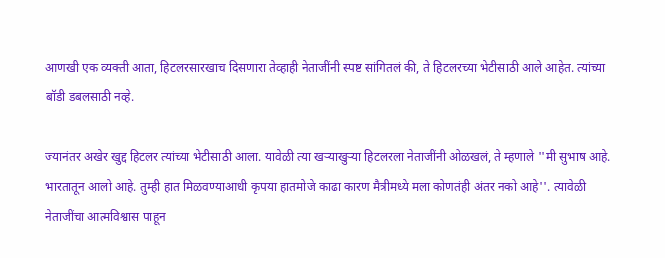आणखी एक व्यक्ती आता, हिटलरसारखाच दिसणारा तेव्हाही नेताजींनी स्पष्ट सांगितलं की, ते हिटलरच्या भेटीसाठी आले आहेत. त्यांच्या बॉडी डबलसाठी नव्हे.

ज्यानंतर अखेर खुद्द हिटलर त्यांच्या भेटीसाठी आला. यावेळी त्या खऱ्याखुऱ्या हिटलरला नेताजींनी ओळखलं, ते म्हणाले ''मी सुभाष आहे. भारतातून आलो आहे. तुम्ही हात मिळवण्याआधी कृपया हातमोजे काढा कारण मैत्रीमध्ये मला कोणतंही अंतर नको आहे''. त्यावेळी नेताजींचा आत्मविश्वास पाहून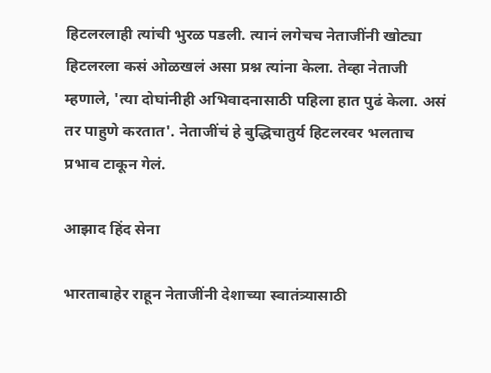हिटलरलाही त्यांची भुरळ पडली. त्यानं लगेचच नेताजींनी खोट्या हिटलरला कसं ओळखलं असा प्रश्न त्यांना केला. तेव्हा नेताजी म्हणाले, 'त्या दोघांनीही अभिवादनासाठी पहिला हात पुढं केला. असं तर पाहुणे करतात'. नेताजींचं हे बुद्धिचातुर्य हिटलरवर भलताच प्रभाव टाकून गेलं.

आझाद हिंद सेना

भारताबाहेर राहून नेताजींनी देशाच्या स्वातंत्र्यासाठी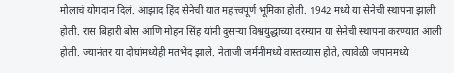मोलाचं योगदान दिलं. आझाद हिंद सेनेची यात महत्त्वपूर्ण भूमिका होती. 1942 मध्ये या सेनेची स्थापना झाली होती. रास बिहारी बोस आणि मोहन सिंह यांनी दुसऱ्या विश्वयुद्धाच्या दरम्यान या सेनेची स्थापना करण्यात आली होती. ज्यानंतर या दोघांमध्येही मतभेद झाले. नेताजी जर्मनीमध्ये वास्तव्यास होते, त्यावेळी जपानमध्ये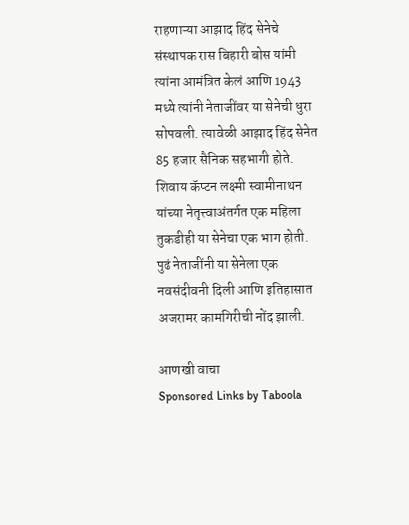राहणाऱ्या आझाद हिंद सेनेचे संस्थापक रास बिहारी बोस यांमी त्यांना आमंत्रित केलं आणि 1943 मध्ये त्यांनी नेताजींवर या सेनेची धुरा सोपवली. त्यावेळी आझाद हिंद सेनेत 85 हजार सैनिक सहभागी होते. शिवाय कॅप्टन लक्ष्मी स्वामीनाथन यांच्या नेतृत्त्वाअंतर्गत एक महिला तुकडीही या सेनेचा एक भाग होती. पुढं नेताजींनी या सेनेला एक नवसंदीवनी दिली आणि इतिहासात अजरामर कामगिरीची नोंद झाली.

आणखी वाचा
Sponsored Links by Taboola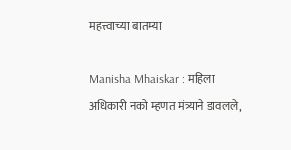महत्त्वाच्या बातम्या

Manisha Mhaiskar : महिला अधिकारी नको म्हणत मंत्र्याने डावलले,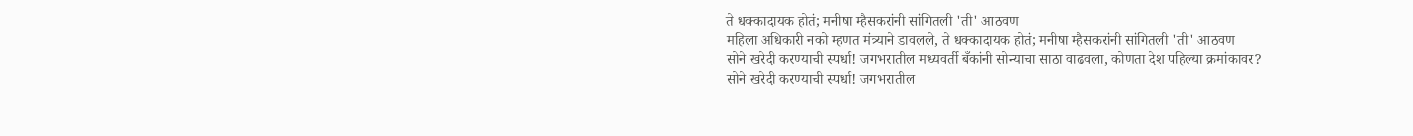ते धक्कादायक होतं; मनीषा म्हैसकरांनी सांगितली 'ती' आठवण
महिला अधिकारी नको म्हणत मंत्र्याने डावलले, ते धक्कादायक होतं; मनीषा म्हैसकरांनी सांगितली 'ती' आठवण
सोने खरेदी करण्याची स्पर्धा! जगभरातील मध्यवर्ती बँकांनी सोन्याचा साठा वाढवला, कोणता देश पहिल्या क्रमांकावर?
सोने खरेदी करण्याची स्पर्धा! जगभरातील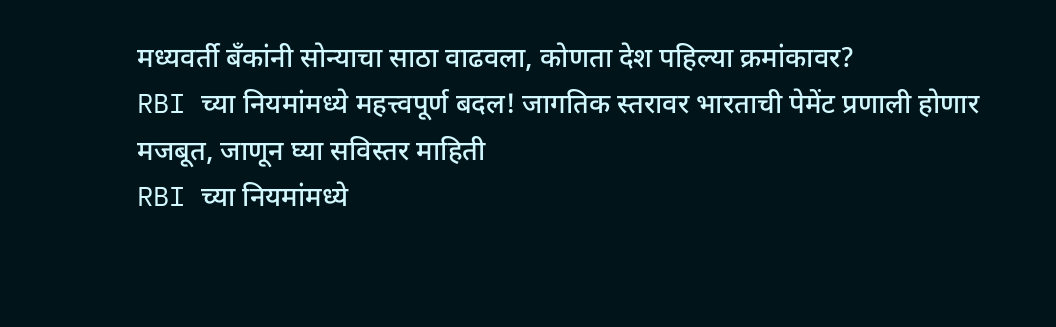मध्यवर्ती बँकांनी सोन्याचा साठा वाढवला, कोणता देश पहिल्या क्रमांकावर?
RBI च्या नियमांमध्ये महत्त्वपूर्ण बदल! जागतिक स्तरावर भारताची पेमेंट प्रणाली होणार मजबूत, जाणून घ्या सविस्तर माहिती
RBI च्या नियमांमध्ये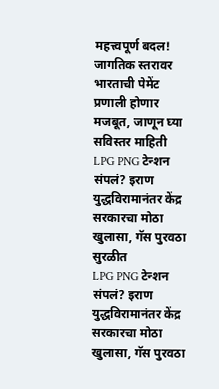महत्त्वपूर्ण बदल! जागतिक स्तरावर भारताची पेमेंट प्रणाली होणार मजबूत, जाणून घ्या सविस्तर माहिती
LPG PNG टेन्शन संपलं? इराण युद्धविरामानंतर केंद्र सरकारचा मोठा खुलासा, गॅस पुरवठा सुरळीत
LPG PNG टेन्शन संपलं? इराण युद्धविरामानंतर केंद्र सरकारचा मोठा खुलासा, गॅस पुरवठा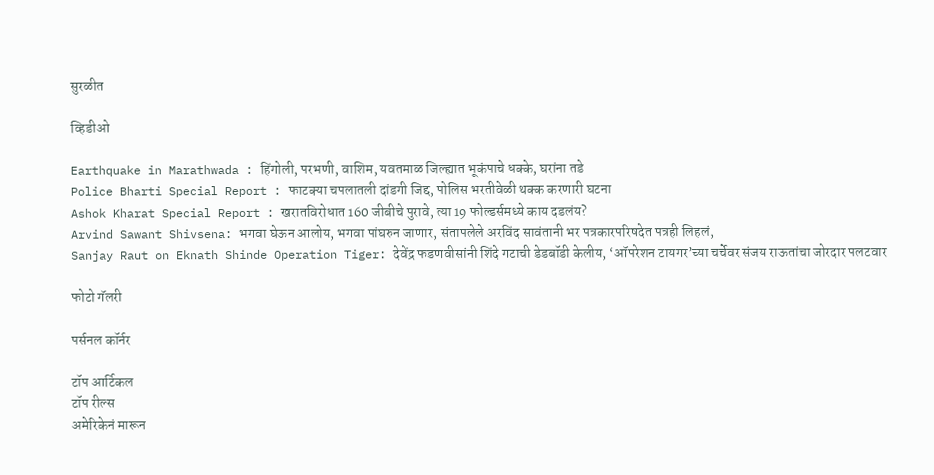सुरळीत

व्हिडीओ

Earthquake in Marathwada : हिंगोली, परभणी, वाशिम, यवतमाळ जिल्ह्यात भूकंपाचे धक्के, घरांना तडे
Police Bharti Special Report : फाटक्या चपलातली दांडगी जिद्द, पोलिस भरतीवेळी थक्क करणारी घटना
Ashok Kharat Special Report : खरातविरोधात 160 जीबीचे पुरावे, त्या 19 फोल्डर्समध्ये काय दडलंय?
Arvind Sawant Shivsena: भगवा घेऊन आलोय, भगवा पांघरुन जाणार, संतापलेले अरविंद सावंतानी भर पत्रकारपरिषदेत पत्रही लिहलं,
Sanjay Raut on Eknath Shinde Operation Tiger: देवेंद्र फडणवीसांनी शिंदे गटाची डेडबॉडी केलीय, ‘ऑपरेशन टायगर’च्या चर्चेवर संजय राऊतांचा जोरदार पलटवार

फोटो गॅलरी

पर्सनल कॉर्नर

टॉप आर्टिकल
टॉप रील्स
अमेरिकेनं मारून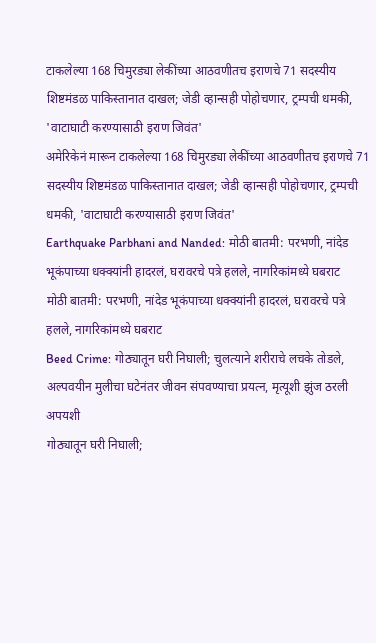टाकलेल्या 168 चिमुरड्या लेकींच्या आठवणीतच इराणचे 71 सदस्यीय शिष्टमंडळ पाकिस्तानात दाखल; जेडी व्हान्सही पोहोचणार, ट्रम्पची धमकी, 'वाटाघाटी करण्यासाठी इराण जिवंत'
अमेरिकेनं मारून टाकलेल्या 168 चिमुरड्या लेकींच्या आठवणीतच इराणचे 71 सदस्यीय शिष्टमंडळ पाकिस्तानात दाखल; जेडी व्हान्सही पोहोचणार, ट्रम्पची धमकी, 'वाटाघाटी करण्यासाठी इराण जिवंत'
Earthquake Parbhani and Nanded: मोठी बातमी: परभणी, नांदेड भूकंपाच्या धक्क्यांनी हादरलं, घरावरचे पत्रे हलले, नागरिकांमध्ये घबराट
मोठी बातमी: परभणी, नांदेड भूकंपाच्या धक्क्यांनी हादरलं, घरावरचे पत्रे हलले, नागरिकांमध्ये घबराट
Beed Crime: गोठ्यातून घरी निघाली; चुलत्याने शरीराचे लचके तोडले, अल्पवयीन मुलीचा घटेनंतर जीवन संपवण्याचा प्रयत्न, मृत्यूशी झुंज ठरली अपयशी
गोठ्यातून घरी निघाली;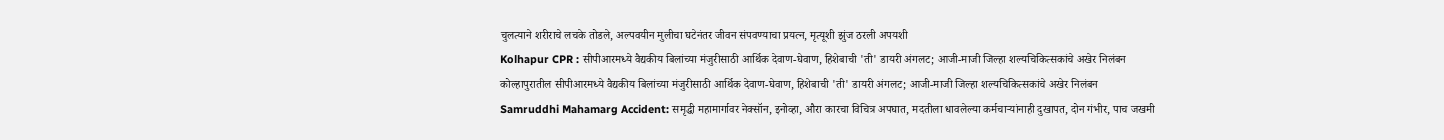चुलत्याने शरीराचे लचके तोडले, अल्पवयीन मुलीचा घटेनंतर जीवन संपवण्याचा प्रयत्न, मृत्यूशी झुंज ठरली अपयशी
Kolhapur CPR : सीपीआरमध्ये वैद्यकीय बिलांच्या मंजुरीसाठी आर्थिक देवाण-घेवाण, हिशेबाची 'ती' डायरी अंगलट; आजी-माजी जिल्हा शल्यचिकित्सकांचे अखेर निलंबन
कोल्हापुरातील सीपीआरमध्ये वैद्यकीय बिलांच्या मंजुरीसाठी आर्थिक देवाण-घेवाण, हिशेबाची 'ती' डायरी अंगलट; आजी-माजी जिल्हा शल्यचिकित्सकांचे अखेर निलंबन
Samruddhi Mahamarg Accident: समृद्धी महामार्गावर नेक्सॉन, इनोव्हा, औरा कारचा विचित्र अपघात, मदतीला धावलेल्या कर्मचाऱ्यांनाही दुखापत, दोन गंभीर, पाच जखमी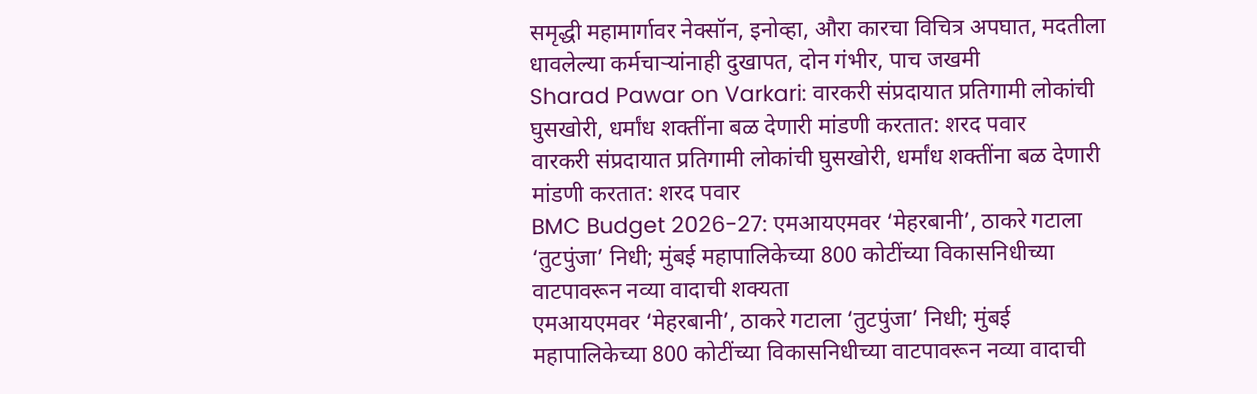समृद्धी महामार्गावर नेक्सॉन, इनोव्हा, औरा कारचा विचित्र अपघात, मदतीला धावलेल्या कर्मचाऱ्यांनाही दुखापत, दोन गंभीर, पाच जखमी
Sharad Pawar on Varkari: वारकरी संप्रदायात प्रतिगामी लोकांची घुसखोरी, धर्मांध शक्तींना बळ देणारी मांडणी करतात: शरद पवार
वारकरी संप्रदायात प्रतिगामी लोकांची घुसखोरी, धर्मांध शक्तींना बळ देणारी मांडणी करतात: शरद पवार
BMC Budget 2026-27: एमआयएमवर ‘मेहरबानी’, ठाकरे गटाला ‘तुटपुंजा’ निधी; मुंबई महापालिकेच्या 800 कोटींच्या विकासनिधीच्या वाटपावरून नव्या वादाची शक्यता
एमआयएमवर ‘मेहरबानी’, ठाकरे गटाला ‘तुटपुंजा’ निधी; मुंबई महापालिकेच्या 800 कोटींच्या विकासनिधीच्या वाटपावरून नव्या वादाची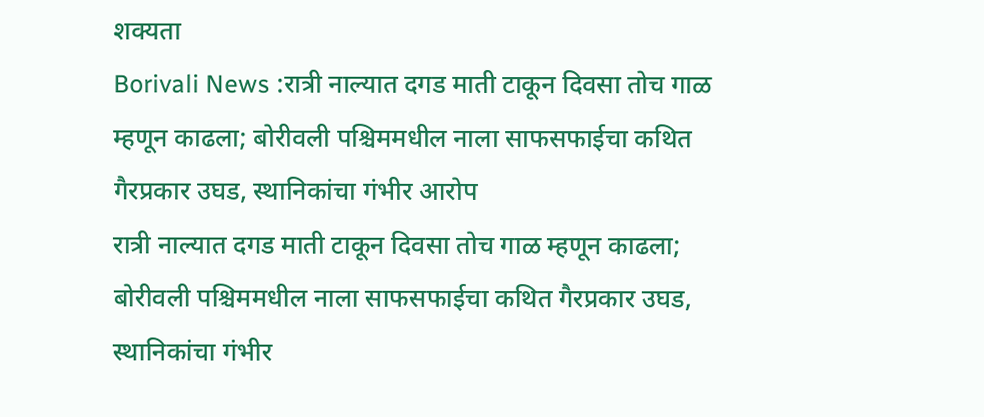शक्यता
Borivali News :रात्री नाल्यात दगड माती टाकून दिवसा तोच गाळ म्हणून काढला; बोरीवली पश्चिममधील नाला साफसफाईचा कथित गैरप्रकार उघड, स्थानिकांचा गंभीर आरोप
रात्री नाल्यात दगड माती टाकून दिवसा तोच गाळ म्हणून काढला; बोरीवली पश्चिममधील नाला साफसफाईचा कथित गैरप्रकार उघड, स्थानिकांचा गंभीर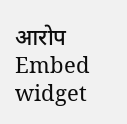आरोप
Embed widget